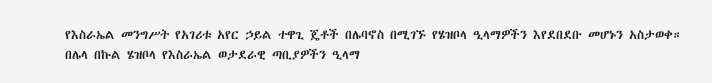የእስራኤል መንግሥት የአገሪቱ አየር ኃይል ተዋጊ ጄቶች በሌባኖስ በሚገኙ የሄዝቦላ ዒላማዎችን እየደበደቡ መሆኑን አስታወቀ።
በሌላ በኩል ሄዝቦላ የእስራኤል ወታደራዊ ጣቢያዎችን ዒላማ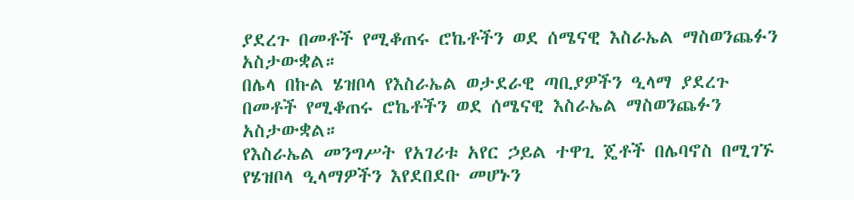ያደረጉ በመቶች የሚቆጠሩ ሮኬቶችን ወደ ሰሜናዊ እስራኤል ማስወንጨፉን አስታውቋል።
በሌላ በኩል ሄዝቦላ የእስራኤል ወታደራዊ ጣቢያዎችን ዒላማ ያደረጉ በመቶች የሚቆጠሩ ሮኬቶችን ወደ ሰሜናዊ እስራኤል ማስወንጨፉን አስታውቋል።
የእስራኤል መንግሥት የአገሪቱ አየር ኃይል ተዋጊ ጄቶች በሌባኖስ በሚገኙ የሄዝቦላ ዒላማዎችን እየደበደቡ መሆኑን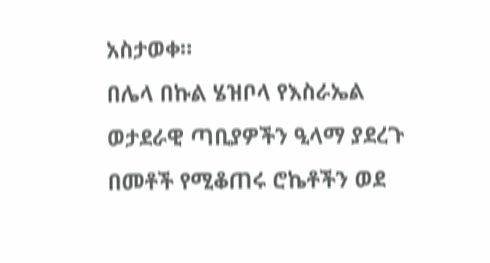አስታወቀ።
በሌላ በኩል ሄዝቦላ የእስራኤል ወታደራዊ ጣቢያዎችን ዒላማ ያደረጉ በመቶች የሚቆጠሩ ሮኬቶችን ወደ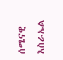ሰሜናዊ እስራኤል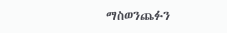ማስወንጨፉን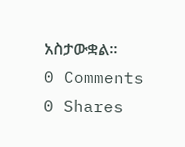አስታውቋል።
0 Comments
0 Shares